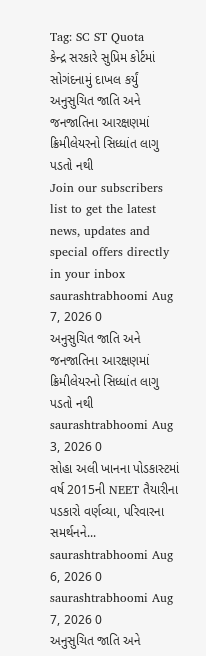Tag: SC ST Quota
કેન્દ્ર સરકારે સુપ્રિમ કોર્ટમાં સોગંદનામું દાખલ કર્યું
અનુસુચિત જાતિ અને જનજાતિના આરક્ષણમાં ક્રિમીલેયરનો સિધ્ધાંત લાગુ પડતો નથી
Join our subscribers list to get the latest news, updates and special offers directly in your inbox
saurashtrabhoomi Aug 7, 2026 0
અનુસુચિત જાતિ અને જનજાતિના આરક્ષણમાં ક્રિમીલેયરનો સિધ્ધાંત લાગુ પડતો નથી
saurashtrabhoomi Aug 3, 2026 0
સોહા અલી ખાનના પોડકાસ્ટમાં વર્ષ 2015ની NEET તૈયારીના પડકારો વર્ણવ્યા, પરિવારના સમર્થનને...
saurashtrabhoomi Aug 6, 2026 0
saurashtrabhoomi Aug 7, 2026 0
અનુસુચિત જાતિ અને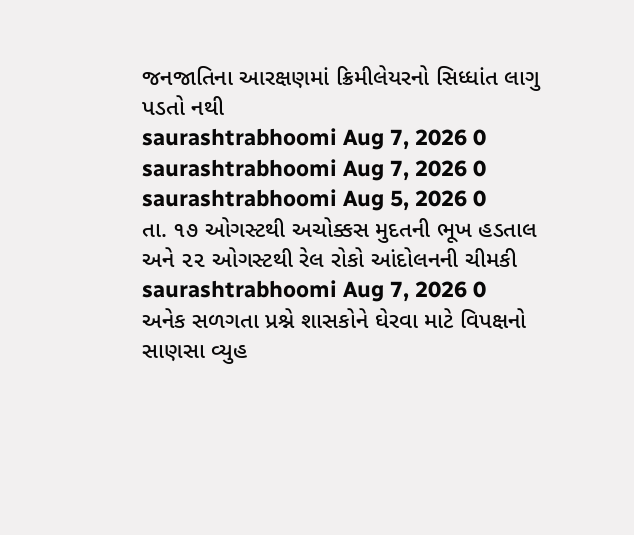જનજાતિના આરક્ષણમાં ક્રિમીલેયરનો સિધ્ધાંત લાગુ પડતો નથી
saurashtrabhoomi Aug 7, 2026 0
saurashtrabhoomi Aug 7, 2026 0
saurashtrabhoomi Aug 5, 2026 0
તા. ૧૭ ઓગસ્ટથી અચોક્કસ મુદતની ભૂખ હડતાલ અને ૨૨ ઓગસ્ટથી રેલ રોકો આંદોલનની ચીમકી
saurashtrabhoomi Aug 7, 2026 0
અનેક સળગતા પ્રશ્ને શાસકોને ઘેરવા માટે વિપક્ષનો સાણસા વ્યુહ